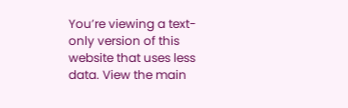You’re viewing a text-only version of this website that uses less data. View the main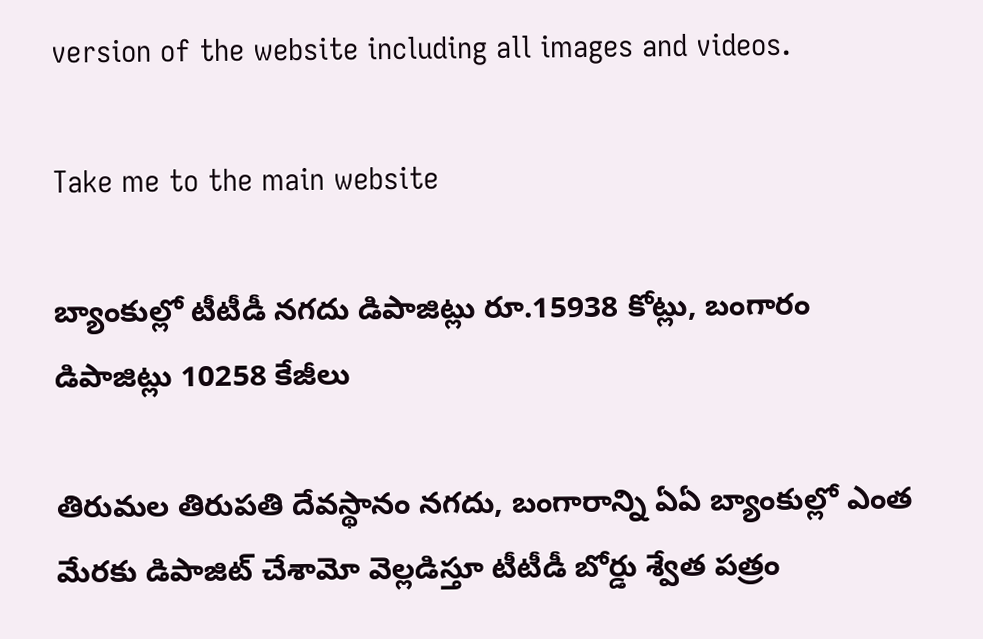version of the website including all images and videos.

Take me to the main website

బ్యాంకుల్లో టీటీడీ నగదు డిపాజిట్లు రూ.15938 కోట్లు, బంగారం డిపాజిట్లు 10258 కేజీలు

తిరుమల తిరుపతి దేవస్థానం నగదు, బంగారాన్ని ఏఏ బ్యాంకుల్లో ఎంత మేరకు డిపాజిట్ చేశామో వెల్లడిస్తూ టీటీడీ బోర్డు శ్వేత పత్రం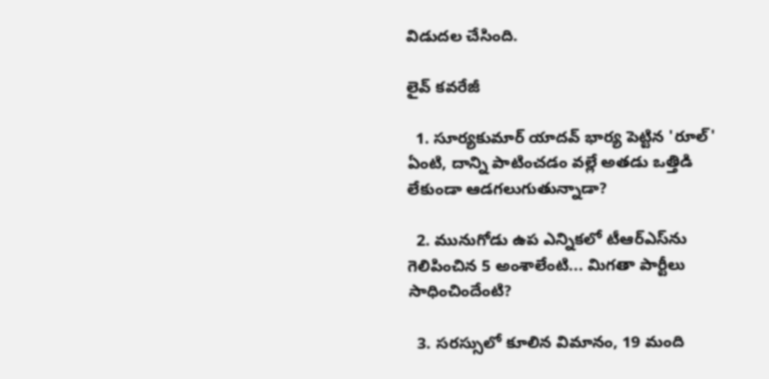విడుదల చేసింది.

లైవ్ కవరేజీ

  1. సూర్యకుమార్ యాదవ్ భార్య పెట్టిన 'రూల్' ఏంటి, దాన్ని పాటించడం వల్లే అతడు ఒత్తిడి లేకుండా ఆడగలుగుతున్నాడా?

  2. మునుగోడు ఉప ఎన్నికలో టీఆర్ఎస్‌ను గెలిపించిన 5 అంశాలేంటి... మిగతా పార్టీలు సాధించిందేంటి?

  3. సరస్సులో కూలిన విమానం, 19 మంది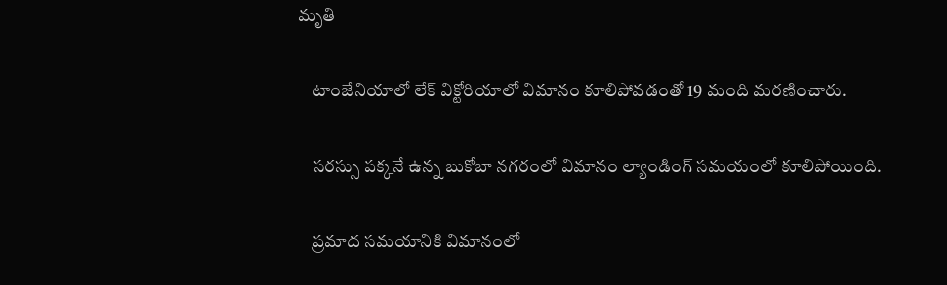మృతి

    టాంజేనియాలో లేక్ విక్టోరియాలో విమానం కూలిపోవడంతో 19 మంది మరణించారు.

    సరస్సు పక్కనే ఉన్న బుకోబా నగరంలో విమానం ల్యాండింగ్ సమయంలో కూలిపోయింది.

    ప్రమాద సమయానికి విమానంలో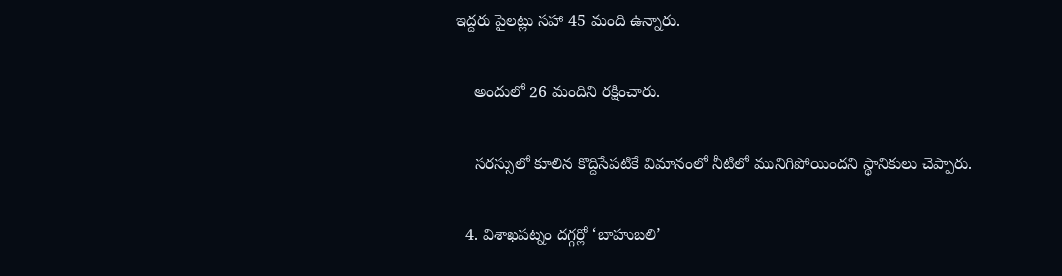ఇద్దరు పైలట్లు సహా 45 మంది ఉన్నారు.

    అందులో 26 మందిని రక్షించారు.

    సరస్సులో కూలిన కొద్దిసేపటికే విమానంలో నీటిలో మునిగిపోయిందని స్థానికులు చెప్పారు.

  4. విశాఖపట్నం దగ్గర్లో ‘బాహుబలి’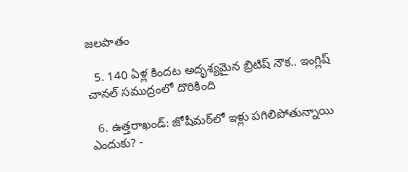జలపాతం

  5. 140 ఏళ్ల కిందట అదృశ్యమైన బ్రిటిష్ నౌక.. ఇంగ్లిష్ చానల్ సముద్రంలో దొరికింది

  6. ఉత్తరాఖండ్‌: జోషీమఠ్‌లో ఇళ్లు పగిలిపోతున్నాయి ఎందుకు? -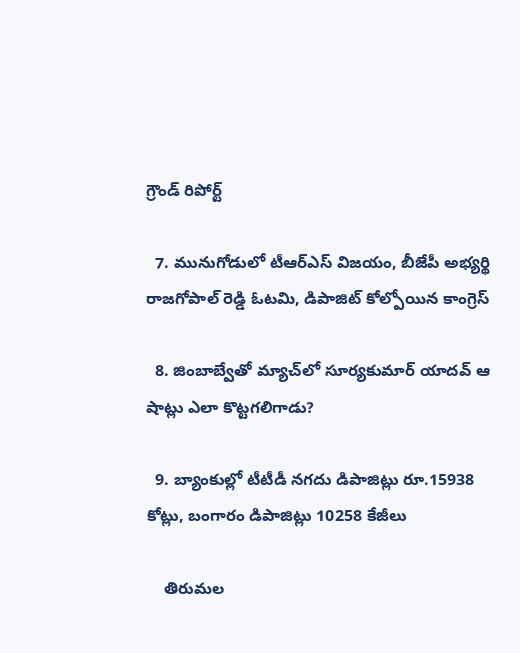గ్రౌండ్ రిపోర్ట్

  7. మునుగోడులో టీఆర్ఎస్ విజయం, బీజేపీ అభ్యర్థి రాజగోపాల్ రెడ్డి ఓటమి, డిపాజిట్ కోల్పోయిన కాంగ్రెస్

  8. జింబాబ్వేతో మ్యాచ్‌లో సూర్యకుమార్ యాదవ్ ఆ షాట్లు ఎలా కొట్టగలిగాడు?

  9. బ్యాంకుల్లో టీటీడీ నగదు డిపాజిట్లు రూ.15938 కోట్లు, బంగారం డిపాజిట్లు 10258 కేజీలు

    తిరుమల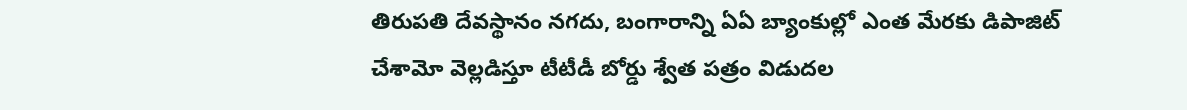తిరుపతి దేవస్థానం నగదు, బంగారాన్ని ఏఏ బ్యాంకుల్లో ఎంత మేరకు డిపాజిట్ చేశామో వెల్లడిస్తూ టీటీడీ బోర్డు శ్వేత పత్రం విడుదల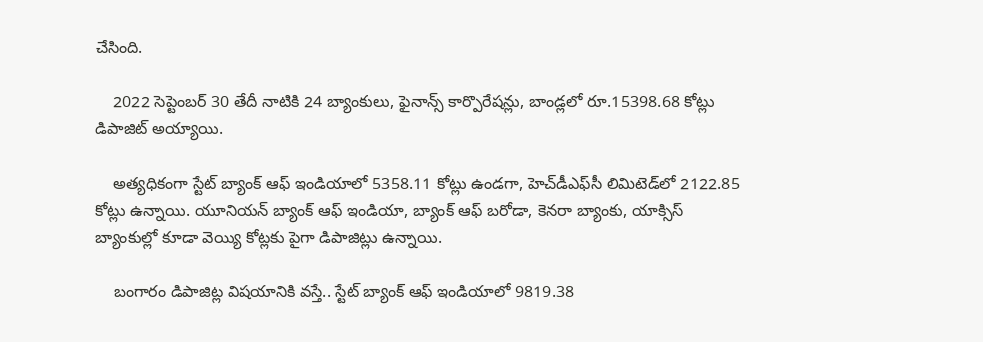చేసింది.

    2022 సెప్టెంబర్ 30 తేదీ నాటికి 24 బ్యాంకులు, ఫైనాన్స్ కార్పొరేషన్లు, బాండ్లలో రూ.15398.68 కోట్లు డిపాజిట్ అయ్యాయి.

    అత్యధికంగా స్టేట్ బ్యాంక్ ఆఫ్ ఇండియాలో 5358.11 కోట్లు ఉండగా, హెచ్‌డీఎఫ్‌సీ లిమిటెడ్‌లో 2122.85 కోట్లు ఉన్నాయి. యూనియన్ బ్యాంక్ ఆఫ్ ఇండియా, బ్యాంక్ ఆఫ్ బరోడా, కెనరా బ్యాంకు, యాక్సిస్ బ్యాంకుల్లో కూడా వెయ్యి కోట్లకు పైగా డిపాజిట్లు ఉన్నాయి.

    బంగారం డిపాజిట్ల విషయానికి వస్తే.. స్టేట్ బ్యాంక్ ఆఫ్ ఇండియాలో 9819.38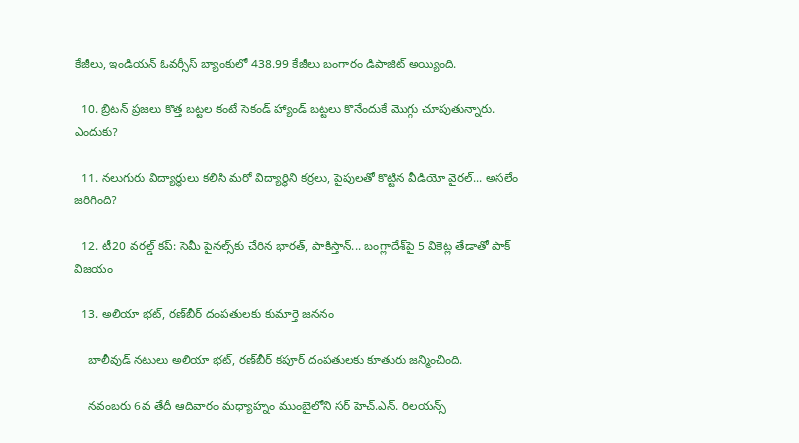కేజీలు, ఇండియన్ ఓవర్సీస్ బ్యాంకులో 438.99 కేజీలు బంగారం డిపాజిట్ అయ్యింది.

  10. బ్రిటన్‌ ప్రజలు కొత్త బట్టల కంటే సెకండ్ హ్యాండ్ బట్టలు కొనేందుకే మొగ్గు చూపుతున్నారు. ఎందుకు?

  11. నలుగురు విద్యార్థులు కలిసి మరో విద్యార్థిని కర్రలు, పైపులతో కొట్టిన వీడియో వైరల్... అసలేం జరిగింది?

  12. టీ20 వరల్డ్ కప్: సెమీ పైనల్స్‌కు చేరిన భారత్, పాకిస్తాన్... బంగ్లాదేశ్‌పై 5 వికెట్ల తేడాతో పాక్ విజయం

  13. అలియా భట్, రణ్‌బీర్ దంపతులకు కుమార్తె జననం

    బాలీవుడ్ నటులు అలియా భట్, రణ్‌బీర్ కపూర్ దంపతులకు కూతురు జన్మించింది.

    నవంబరు 6వ తేదీ ఆదివారం మధ్యాహ్నం ముంబైలోని సర్ హెచ్.ఎన్. రిలయన్స్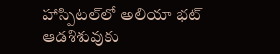హాస్పిటల్‌లో అలియా భట్ ఆడశిశువుకు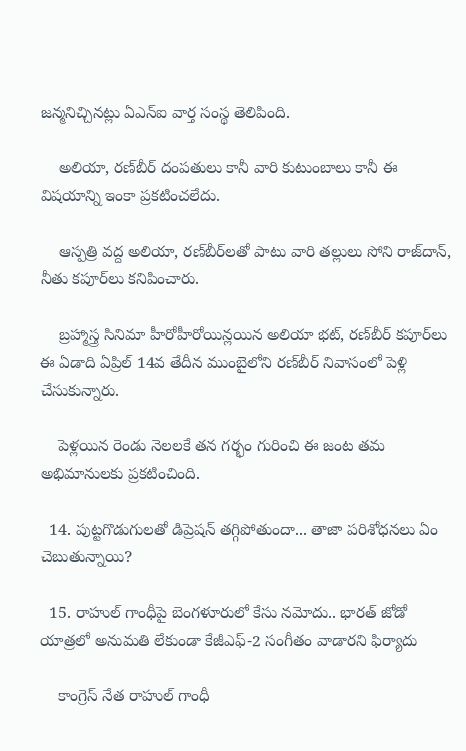జన్మనిచ్చినట్లు ఏఎన్ఐ వార్త సంస్థ తెలిపింది.

    అలియా, రణ్‌బీర్ దంపతులు కానీ వారి కుటుంబాలు కానీ ఈ విషయాన్ని ఇంకా ప్రకటించలేదు.

    ఆస్పత్రి వద్ద అలియా, రణ్‌బీర్‌లతో పాటు వారి తల్లులు సోని రాజ్‌దాన్, నీతు కపూర్‌లు కనిపించారు.

    బ్రహ్మాస్త్ర సినిమా హీరోహీరోయిన్లయిన అలియా భట్, రణ్‌బీర్ కపూర్‌లు ఈ ఏడాది ఏప్రిల్ 14వ తేదీన ముంబైలోని రణ్‌బీర్ నివాసంలో పెళ్లి చేసుకున్నారు.

    పెళ్లయిన రెండు నెలలకే తన గర్భం గురించి ఈ జంట తమ అభిమానులకు ప్రకటించింది.

  14. పుట్టగొడుగులతో డిప్రెషన్‌ తగ్గిపోతుందా... తాజా పరిశోధనలు ఏం చెబుతున్నాయి?

  15. రాహుల్ గాంధీపై బెంగళూరులో కేసు నమోదు.. భారత్ జోడో యాత్రలో అనుమతి లేకుండా కేజీఎఫ్-2 సంగీతం వాడారని ఫిర్యాదు

    కాంగ్రెస్ నేత రాహుల్ గాంధీ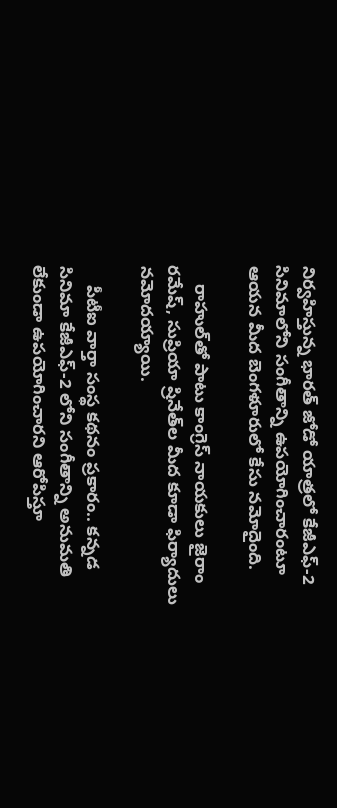నిర్వహిస్తున్న భారత్ జోడో యాత్రలో కేజీఎఫ్-2 సినిమాలోని సంగీతాన్ని ఉపయోగించారంటూ ఆయన మీద బెంగళూరులో కేసు నమోదైంది.

    రాహుల్‌తో పాటు కాంగ్రెస్ నాయకులు జైరాం రమేష్, సుప్రియా ష్రినేత్‌ల మీద కూడా ఫిర్యాదులు నమోదయ్యాయి.

    పీటీఐ వార్తా సంస్థ కథనం ప్రకారం.. కన్నడ సినిమా కేజీఎఫ్-2 లోని సంగీతాన్ని అనుమతి లేకుండా ఉపయోగించారని ఆరోపిస్తూ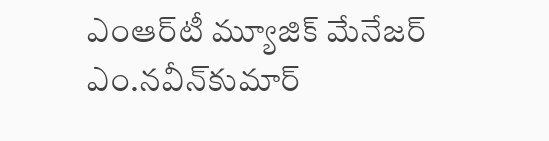ఎంఆర్‌టీ మ్యూజిక్ మేనేజర్ ఎం.నవీన్‌కుమార్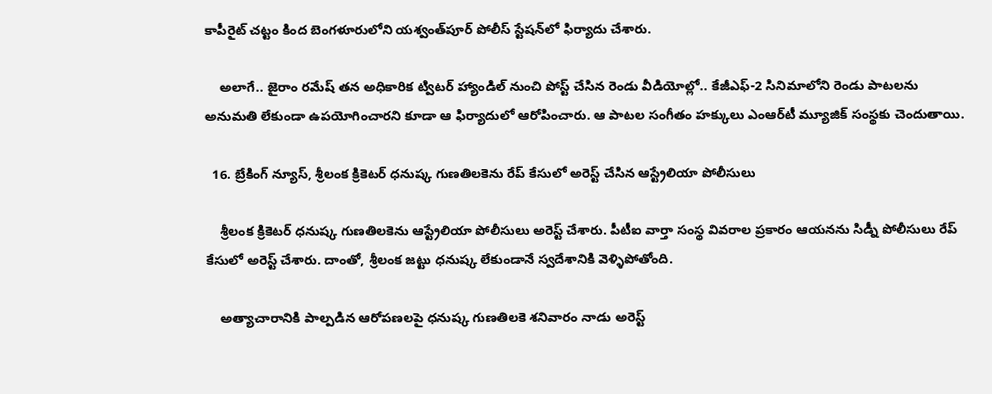కాపీరైట్ చట్టం కింద బెంగళూరులోని యశ్వంత్‌పూర్ పోలీస్ స్టేషన్‌లో ఫిర్యాదు చేశారు.

    అలాగే.. జైరాం రమేష్ తన అధికారిక ట్విటర్ హ్యాండిల్ నుంచి పోస్ట్ చేసిన రెండు వీడియోల్లో.. కేజీఎఫ్-2 సినిమాలోని రెండు పాటలను అనుమతి లేకుండా ఉపయోగించారని కూడా ఆ ఫిర్యాదులో ఆరోపించారు. ఆ పాటల సంగీతం హక్కులు ఎంఆర్‌టీ మ్యూజిక్ సంస్థకు చెందుతాయి.

  16. బ్రేకింగ్ న్యూస్, శ్రీలంక క్రికెటర్ ధనుష్క గుణతిలకెను రేప్ కేసులో అరెస్ట్ చేసిన ఆస్ట్రేలియా పోలీసులు

    శ్రీలంక క్రికెటర్ ధనుష్క గుణతిలకెను ఆస్ట్రేలియా పోలీసులు అరెస్ట్ చేశారు. పీటీఐ వార్తా సంస్థ వివరాల ప్రకారం ఆయనను సిడ్నీ పోలీసులు రేప్ కేసులో అరెస్ట్ చేశారు. దాంతో, శ్రీలంక జట్టు ధనుష్క లేకుండానే స్వదేశానికి వెళ్ళిపోతోంది.

    అత్యాచారానికి పాల్పడిన ఆరోపణలపై ధనుష్క గుణతిలకె శనివారం నాడు అరెస్ట్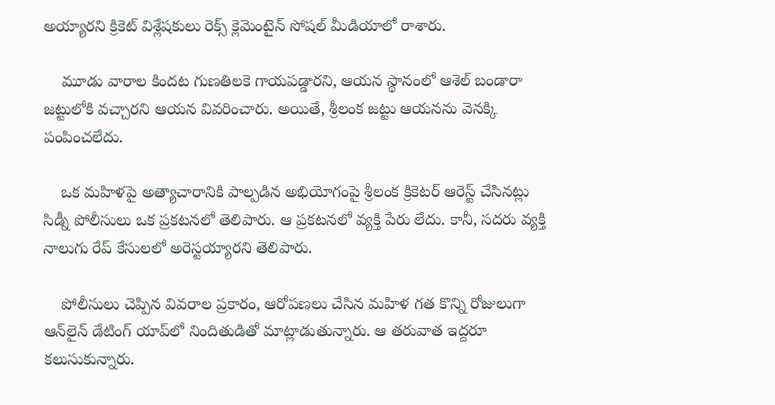అయ్యారని క్రికెట్ విశ్లేషకులు రెక్స్ క్లెమెంటైన్ సోషల్ మీడియాలో రాశారు.

    మూడు వారాల కిందట గుణతిలకె గాయపడ్డారని, ఆయన స్థానంలో ఆశెల్ బండారా జట్టులోకి వచ్చారని ఆయన వివరించారు. అయితే, శ్రీలంక జట్టు ఆయనను వెనక్కి పంపించలేదు.

    ఒక మహిళపై అత్యాచారానికి పాల్పడిన అభియోగంపై శ్రీలంక క్రికెటర్ ఆరెస్ట్‌ చేసినట్లు సిడ్నీ పోలీసులు ఒక ప్రకటనలో తెలిపారు. ఆ ప్రకటనలో వ్యక్తి పేరు లేదు. కానీ, సదరు వ్యక్తి నాలుగు రేప్ కేసులలో అరెస్టయ్యారని తెలిపారు.

    పోలీసులు చెప్పిన వివరాల ప్రకారం, ఆరోపణలు చేసిన మహిళ గత కొన్ని రోజులుగా ఆన్‌లైన్ డేటింగ్ యాప్‌లో నిందితుడితో మాట్లాడుతున్నారు. ఆ తరువాత ఇద్దరూ కలుసుకున్నారు.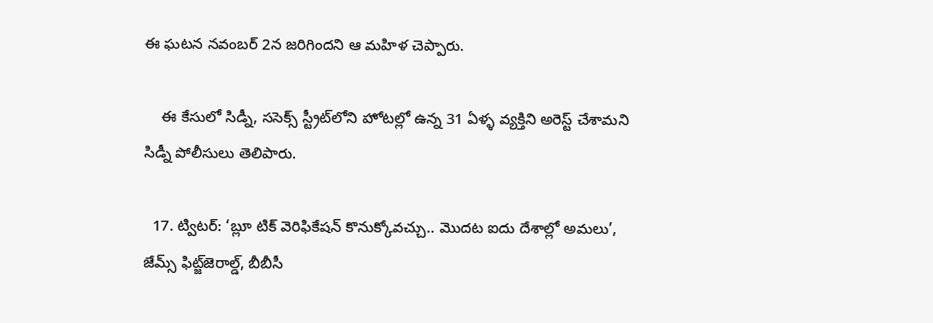ఈ ఘటన నవంబర్ 2న జరిగిందని ఆ మహిళ చెప్పారు.

    ఈ కేసులో సిడ్నీ, ససెక్స్ స్ట్రీట్‌లోని హోటల్లో ఉన్న 31 ఏళ్ళ వ్యక్తిని అరెస్ట్ చేశామని సిడ్నీ పోలీసులు తెలిపారు.

  17. ట్విటర్‌: ‘బ్లూ టిక్ వెరిఫికేషన్‌ కొనుక్కోవచ్చు.. మొదట ఐదు దేశాల్లో అమలు’, జేమ్స్ ఫిట్జ్‌జెరాల్డ్, బీబీసీ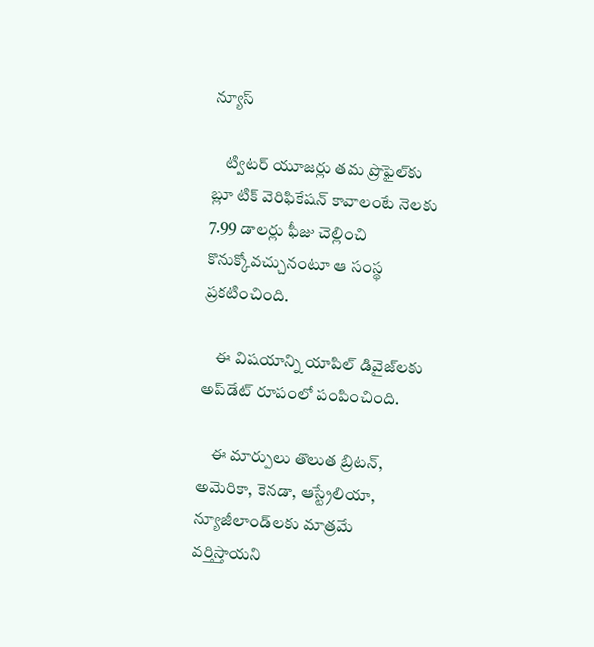న్యూస్

    ట్విటర్‌ యూజర్లు తమ ప్రొఫైల్‌కు బ్లూ టిక్ వెరిఫికేషన్ కావాలంటే నెలకు 7.99 డాలర్లు ఫీజు చెల్లించి కొనుక్కోవచ్చునంటూ ఆ సంస్థ ప్రకటించింది.

    ఈ విషయాన్ని యాపిల్ డివైజ్‌లకు అప్‌డేట్ రూపంలో పంపించింది.

    ఈ మార్పులు తొలుత బ్రిటన్, అమెరికా, కెనడా, ఆస్ట్రేలియా, న్యూజీలాండ్‌లకు మాత్రమే వర్తిస్తాయని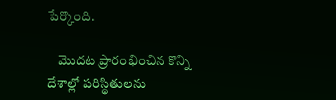పేర్కొంది.

    మొదట ప్రారంభించిన కొన్ని దేశాల్లో పరిస్థితులను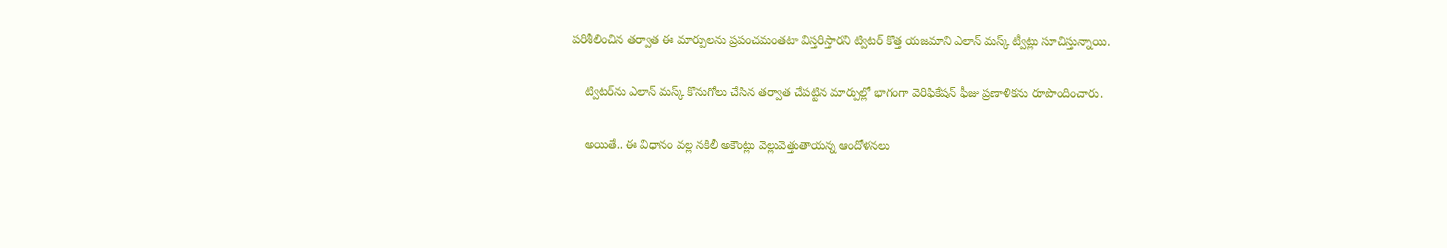పరిశీలించిన తర్వాత ఈ మార్పులను ప్రపంచమంతటా విస్తరిస్తారని ట్విటర్ కొత్త యజమాని ఎలాన్ మస్క్ ట్వీట్లు సూచిస్తున్నాయి.

    ట్విటర్‌ను ఎలాన్ మస్క్ కొనుగోలు చేసిన తర్వాత చేపట్టిన మార్పుల్లో భాగంగా వెరిఫికేషన్ ఫీజు ప్రణాళికను రూపొందించారు.

    అయితే.. ఈ విధానం వల్ల నకిలీ అకౌంట్లు వెల్లువెత్తుతాయన్న ఆందోళనలు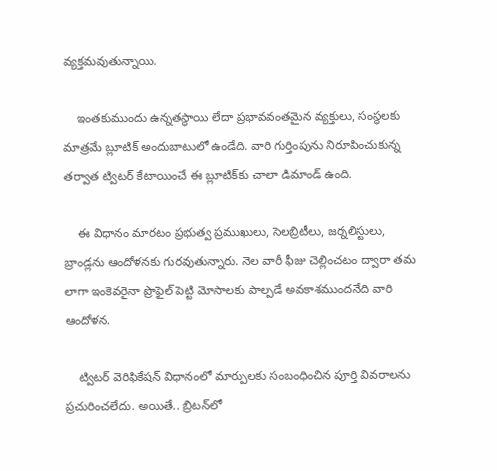వ్యక్తమవుతున్నాయి.

    ఇంతకుముందు ఉన్నతస్థాయి లేదా ప్రభావవంతమైన వ్యక్తులు, సంస్థలకు మాత్రమే బ్లూటిక్ అందుబాటులో ఉండేది. వారి గుర్తింపును నిరూపించుకున్న తర్వాత ట్విటర్ కేటాయించే ఈ బ్లూటిక్‌కు చాలా డిమాండ్ ఉంది.

    ఈ విధానం మారటం ప్రభుత్వ ప్రముఖులు, సెలబ్రిటీలు, జర్నలిస్టులు, బ్రాండ్లను ఆందోళనకు గురవుతున్నారు. నెల వారీ ఫీజు చెల్లించటం ద్వారా తమ లాగా ఇంకెవరైనా ప్రొఫైల్ పెట్టి మోసాలకు పాల్పడే అవకాశముందనేది వారి ఆందోళన.

    ట్విటర్ వెరిఫికేషన్ విధానంలో మార్పులకు సంబంధించిన పూర్తి వివరాలను ప్రచురించలేదు. అయితే.. బ్రిటన్‌లో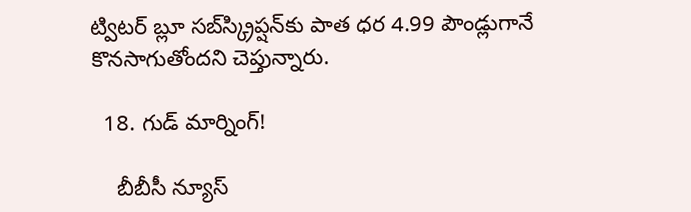ట్విటర్ బ్లూ సబ్‌స్క్రిప్షన్‌కు పాత ధర 4.99 పౌండ్లుగానే కొనసాగుతోందని చెప్తున్నారు.

  18. గుడ్ మార్నింగ్!

    బీబీసీ న్యూస్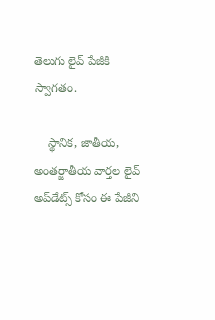తెలుగు లైవ్ పేజీకి స్వాగతం.

    స్థానిక, జాతీయ, అంతర్జాతీయ వార్తల లైవ్ అప్‌డేట్స్ కోసం ఈ పేజీని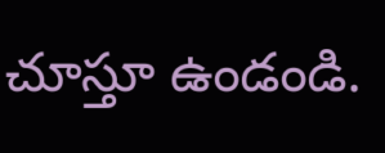చూస్తూ ఉండండి.